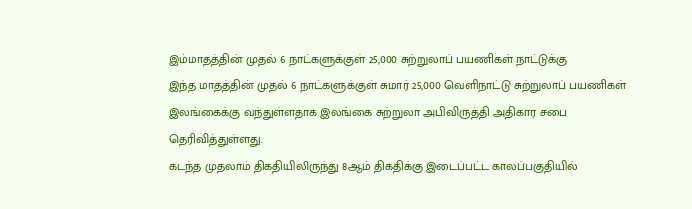இம்மாதத்தின் முதல் 6 நாட்களுக்குள் 25,000 சுற்றுலாப் பயணிகள் நாட்டுக்கு
இந்த மாதத்தின் முதல் 6 நாட்களுக்குள் சுமார் 25,000 வெளிநாட்டு சுற்றுலாப் பயணிகள் இலங்கைக்கு வந்துள்ளதாக இலங்கை சுற்றுலா அபிவிருத்தி அதிகார சபை தெரிவித்துள்ளது.
கடந்த முதலாம் திகதியிலிருந்து 8ஆம் திகதிக்கு இடைப்பட்ட காலப்பகுதியில்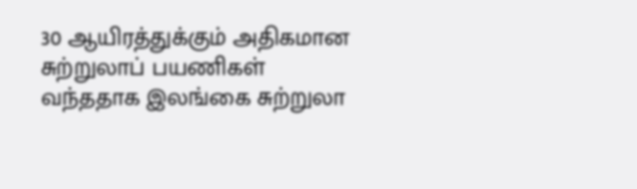30 ஆயிரத்துக்கும் அதிகமான சுற்றுலாப் பயணிகள் வந்ததாக இலங்கை சுற்றுலா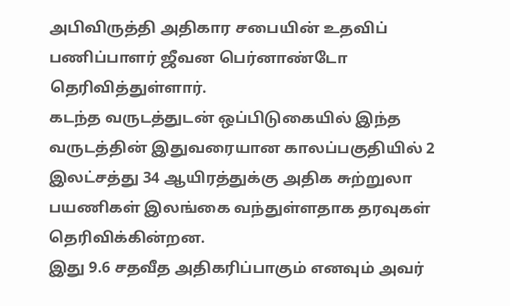அபிவிருத்தி அதிகார சபையின் உதவிப் பணிப்பாளர் ஜீவன பெர்னாண்டோ தெரிவித்துள்ளார்.
கடந்த வருடத்துடன் ஒப்பிடுகையில் இந்த வருடத்தின் இதுவரையான காலப்பகுதியில் 2 இலட்சத்து 34 ஆயிரத்துக்கு அதிக சுற்றுலா பயணிகள் இலங்கை வந்துள்ளதாக தரவுகள் தெரிவிக்கின்றன.
இது 9.6 சதவீத அதிகரிப்பாகும் எனவும் அவர்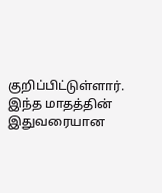குறிப்பிட்டுள்ளார்.
இந்த மாதத்தின் இதுவரையான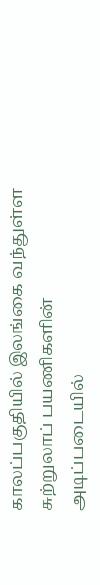காலப்பகுதியில் இலங்கை வந்துள்ள சுற்றுலாப் பயணிகளின் அடிப்படையில்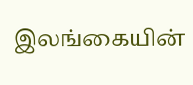இலங்கையின்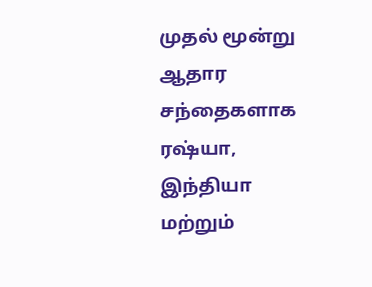முதல் மூன்று ஆதார சந்தைகளாக ரஷ்யா, இந்தியா மற்றும்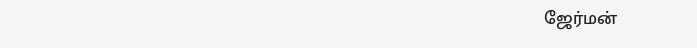ஜேர்மன்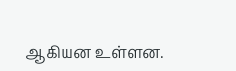ஆகியன உள்ளன.